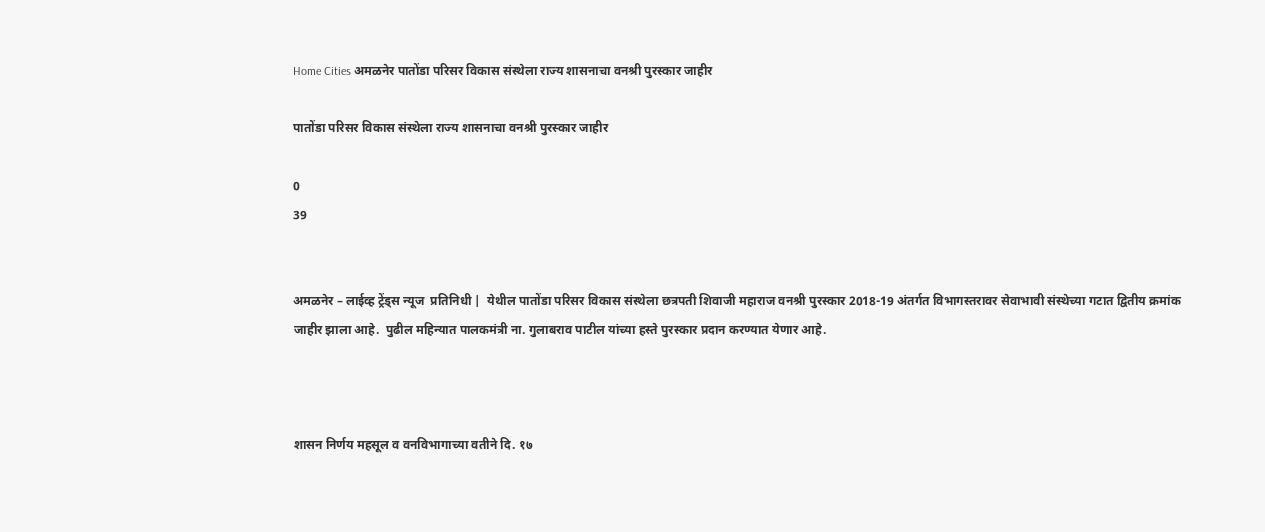Home Cities अमळनेर पातोंडा परिसर विकास संस्थेला राज्य शासनाचा वनश्री पुरस्कार जाहीर

पातोंडा परिसर विकास संस्थेला राज्य शासनाचा वनश्री पुरस्कार जाहीर

0
39


अमळनेर – लाईव्ह ट्रेंड्स न्यूज  प्रतिनिधी |  येथील पातोंडा परिसर विकास संस्थेला छत्रपती शिवाजी महाराज वनश्री पुरस्कार 2018-19 अंतर्गत विभागस्तरावर सेवाभावी संस्थेच्या गटात द्वितीय क्रमांक जाहीर झाला आहे.  पुढील महिन्यात पालकमंत्री ना. गुलाबराव पाटील यांच्या हस्ते पुरस्कार प्रदान करण्यात येणार आहे.



शासन निर्णय महसूल व वनविभागाच्या वतीने दि. १७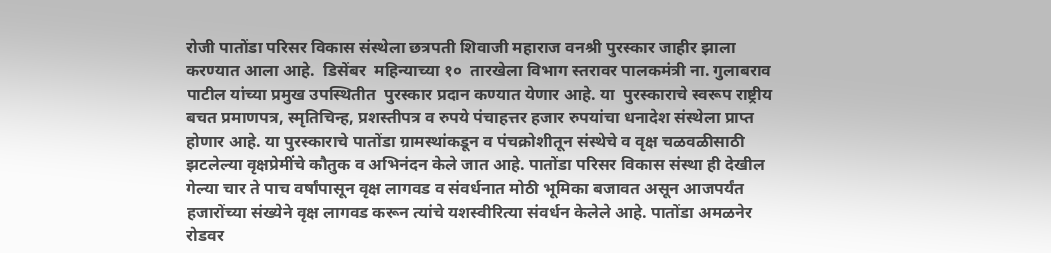रोजी पातोंडा परिसर विकास संस्थेला छत्रपती शिवाजी महाराज वनश्री पुरस्कार जाहीर झाला करण्यात आला आहे.  डिसेंबर  महिन्याच्या १०  तारखेला विभाग स्तरावर पालकमंत्री ना. गुलाबराव पाटील यांच्या प्रमुख उपस्थितीत  पुरस्कार प्रदान कण्यात येणार आहे. या  पुरस्काराचे स्वरूप राष्ट्रीय बचत प्रमाणपत्र, स्मृतिचिन्ह, प्रशस्तीपत्र व रुपये पंचाहत्तर हजार रुपयांचा धनादेश संस्थेला प्राप्त होणार आहे. या पुरस्काराचे पातोंडा ग्रामस्थांकडून व पंचक्रोशीतून संस्थेचे व वृक्ष चळवळीसाठी झटलेल्या वृक्षप्रेमींचे कौतुक व अभिनंदन केले जात आहे. पातोंडा परिसर विकास संस्था ही देखील गेल्या चार ते पाच वर्षांपासून वृक्ष लागवड व संवर्धनात मोठी भूमिका बजावत असून आजपर्यंत हजारोंच्या संख्येने वृक्ष लागवड करून त्यांचे यशस्वीरित्या संवर्धन केलेले आहे. पातोंडा अमळनेर रोडवर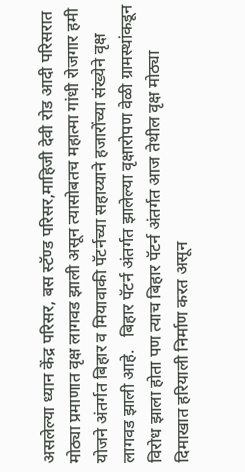असलेल्या ध्यान केंद्र परिसर, बस स्टॅण्ड परिसर,माहिजी देवी रोड आदी परिसरात मोठ्या प्रमाणात वृक्ष लागवड झाली असून त्यासोबतच महात्मा गांधी रोजगार हमी योजने अंतर्गत बिहार व मियावाकी पॅटर्नच्या सहाय्याने हजारोंच्या संख्येने वृक्ष लागवड झाली आहे.   बिहार पॅटर्न अंतर्गत झालेल्या वृक्षारोपण वेळी ग्रामस्थांकडून विरोध झाला होता पण त्याच बिहार पॅटर्न अंतर्गत आज तेथील वृक्ष मोठ्या दिमाखात हरियाली निर्माण करत असून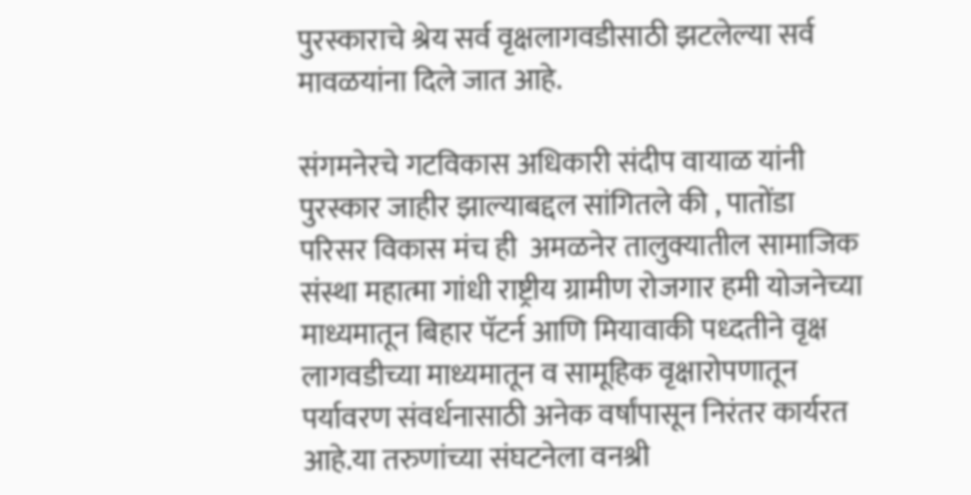पुरस्काराचे श्रेय सर्व वृक्षलागवडीसाठी झटलेल्या सर्व मावळयांना दिले जात आहे.

संगमनेरचे गटविकास अधिकारी संदीप वायाळ यांनी पुरस्कार जाहीर झाल्याबद्दल सांगितले की , पातोंडा परिसर विकास मंच ही  अमळनेर तालुक्यातील सामाजिक संस्था महात्मा गांधी राष्ट्रीय ग्रामीण रोजगार हमी योजनेच्या माध्यमातून बिहार पॅटर्न आणि मियावाकी पध्दतीने वृक्ष लागवडीच्या माध्यमातून व सामूहिक वृक्षारोपणातून पर्यावरण संवर्धनासाठी अनेक वर्षांपासून निरंतर कार्यरत आहे.या तरुणांच्या संघटनेला वनश्री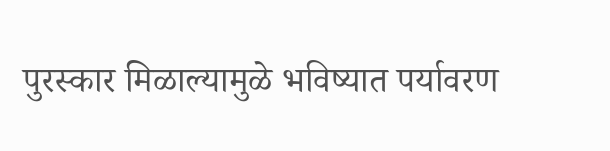पुरस्कार मिळाल्यामुळे भविष्यात पर्यावरण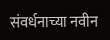संवर्धनाच्या नवीन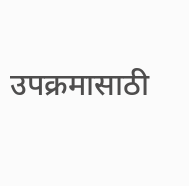उपक्रमासाठी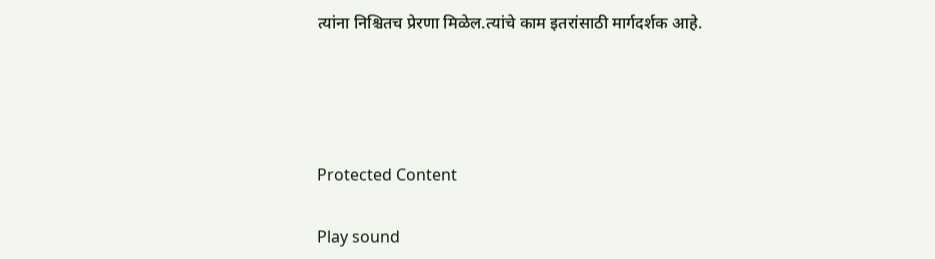त्यांना निश्चितच प्रेरणा मिळेल.त्यांचे काम इतरांसाठी मार्गदर्शक आहे.




Protected Content

Play sound